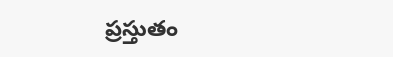ప్రస్తుతం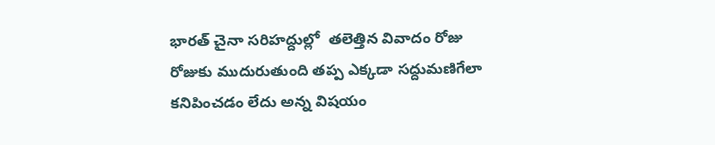భారత్ చైనా సరిహద్దుల్లో  తలెత్తిన వివాదం రోజు రోజుకు ముదురుతుంది తప్ప ఎక్కడా సద్దుమణిగేలా కనిపించడం లేదు అన్న విషయం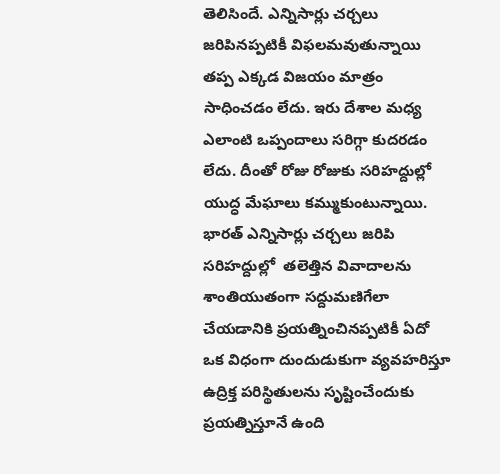తెలిసిందే. ఎన్నిసార్లు చర్చలు జరిపినప్పటికీ విఫలమవుతున్నాయి తప్ప ఎక్కడ విజయం మాత్రం సాధించడం లేదు. ఇరు దేశాల మధ్య ఎలాంటి ఒప్పందాలు సరిగ్గా కుదరడం లేదు. దీంతో రోజు రోజుకు సరిహద్దుల్లో యుద్ధ మేఘాలు కమ్ముకుంటున్నాయి. భారత్ ఎన్నిసార్లు చర్చలు జరిపి సరిహద్దుల్లో  తలెత్తిన వివాదాలను శాంతియుతంగా సద్దుమణిగేలా చేయడానికి ప్రయత్నించినప్పటికీ ఏదో ఒక విధంగా దుందుడుకుగా వ్యవహరిస్తూ ఉద్రిక్త పరిస్థితులను సృష్టించేందుకు ప్రయత్నిస్తూనే ఉంది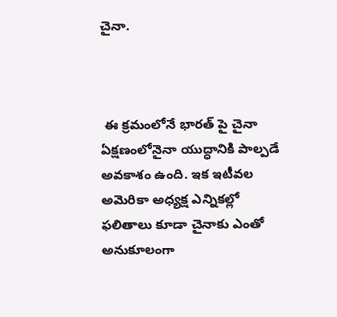చైనా.



 ఈ క్రమంలోనే భారత్ పై చైనా ఏక్షణంలోనైనా యుద్ధానికి పాల్పడే అవకాశం ఉంది. ఇక ఇటీవల అమెరికా అధ్యక్ష ఎన్నికల్లో ఫలితాలు కూడా చైనాకు ఎంతో అనుకూలంగా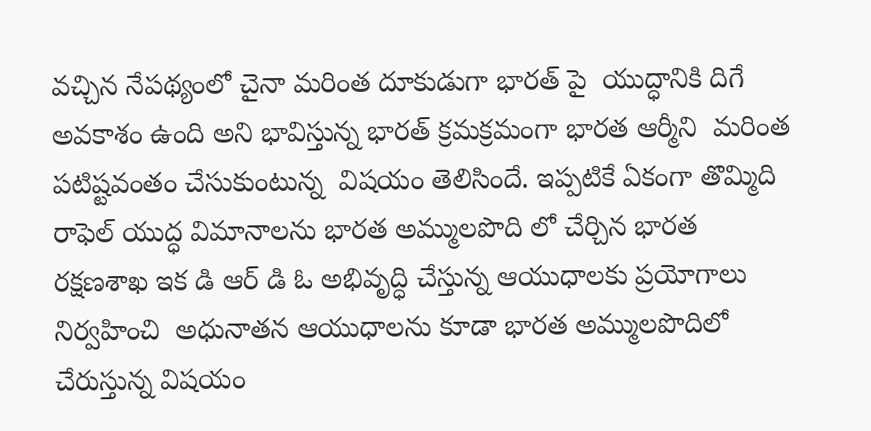వచ్చిన నేపథ్యంలో చైనా మరింత దూకుడుగా భారత్ పై  యుద్ధానికి దిగే అవకాశం ఉంది అని భావిస్తున్న భారత్ క్రమక్రమంగా భారత ఆర్మీని  మరింత పటిష్టవంతం చేసుకుంటున్న  విషయం తెలిసిందే. ఇప్పటికే ఏకంగా తొమ్మిది రాఫెల్ యుద్ధ విమానాలను భారత అమ్ములపొది లో చేర్చిన భారత రక్షణశాఖ ఇక డి ఆర్ డి ఓ అభివృద్ధి చేస్తున్న ఆయుధాలకు ప్రయోగాలు  నిర్వహించి  అధునాతన ఆయుధాలను కూడా భారత అమ్ములపొదిలో చేరుస్తున్న విషయం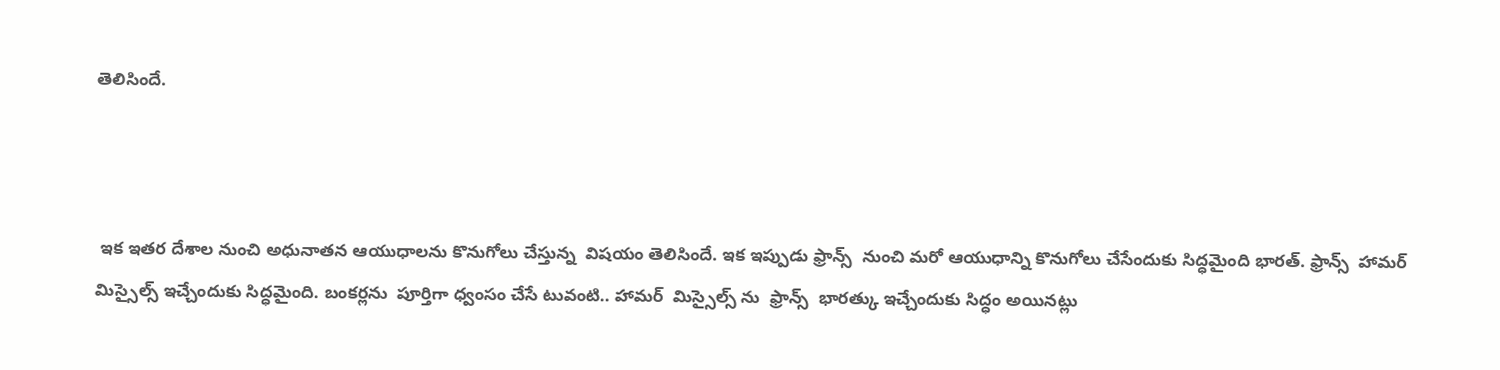తెలిసిందే.



 ఇక ఇతర దేశాల నుంచి అధునాతన ఆయుధాలను కొనుగోలు చేస్తున్న  విషయం తెలిసిందే. ఇక ఇప్పుడు ఫ్రాన్స్  నుంచి మరో ఆయుధాన్ని కొనుగోలు చేసేందుకు సిద్ధమైంది భారత్. ఫ్రాన్స్  హామర్ మిస్సైల్స్ ఇచ్చేందుకు సిద్ధమైంది. బంకర్లను  పూర్తిగా ధ్వంసం చేసే టువంటి.. హామర్  మిస్సైల్స్ ను  ఫ్రాన్స్  భారత్కు ఇచ్చేందుకు సిద్ధం అయినట్లు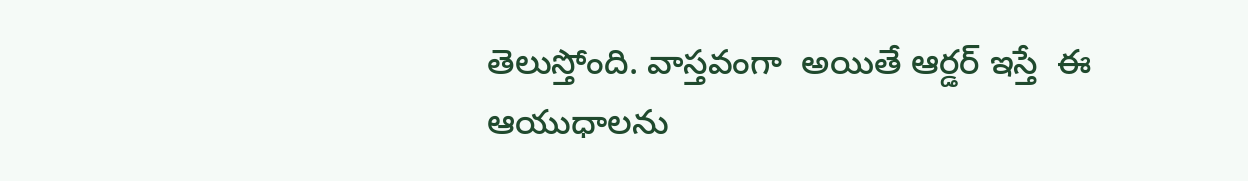తెలుస్తోంది. వాస్తవంగా  అయితే ఆర్డర్ ఇస్తే  ఈ ఆయుధాలను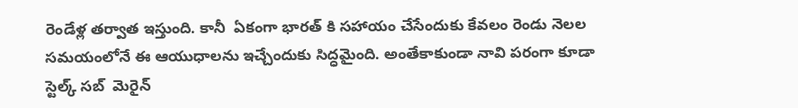రెండేళ్ల తర్వాత ఇస్తుంది. కానీ  ఏకంగా భారత్ కి సహాయం చేసేందుకు కేవలం రెండు నెలల సమయంలోనే ఈ ఆయుధాలను ఇచ్చేందుకు సిద్ధమైంది. అంతేకాకుండా నావి పరంగా కూడా స్టెల్క్ సబ్  మెరైన్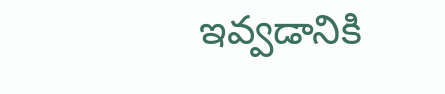ఇవ్వడానికి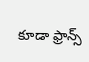కూడా ఫ్రాన్స్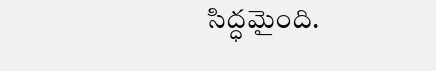సిద్ధమైంది.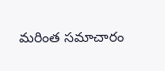మరింత సమాచారం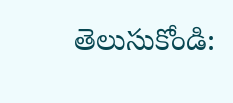తెలుసుకోండి: